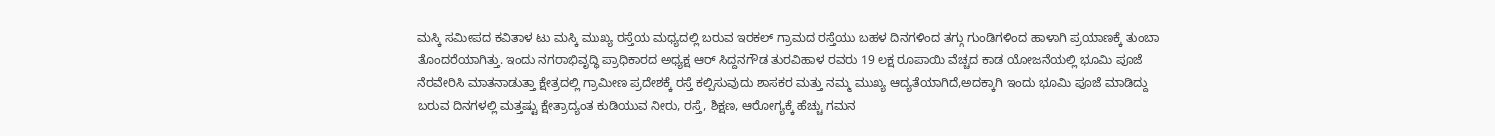ಮಸ್ಕಿ ಸಮೀಪದ ಕವಿತಾಳ ಟು ಮಸ್ಕಿ ಮುಖ್ಯ ರಸ್ತೆಯ ಮಧ್ಯದಲ್ಲಿ ಬರುವ ಇರಕಲ್ ಗ್ರಾಮದ ರಸ್ತೆಯು ಬಹಳ ದಿನಗಳಿಂದ ತಗ್ಗು ಗುಂಡಿಗಳಿಂದ ಹಾಳಾಗಿ ಪ್ರಯಾಣಕ್ಕೆ ತುಂಬಾ ತೊಂದರೆಯಾಗಿತ್ತು. ಇಂದು ನಗರಾಭಿವೃದ್ಧಿ ಪ್ರಾಧಿಕಾರದ ಅಧ್ಯಕ್ಷ ಆರ್ ಸಿದ್ದನಗೌಡ ತುರವಿಹಾಳ ರವರು 19 ಲಕ್ಷ ರೂಪಾಯಿ ವೆಚ್ಚದ ಕಾಡ ಯೋಜನೆಯಲ್ಲಿ ಭೂಮಿ ಪೂಜೆ ನೆರವೇರಿಸಿ ಮಾತನಾಡುತ್ತಾ ಕ್ಷೇತ್ರದಲ್ಲಿ ಗ್ರಾಮೀಣ ಪ್ರದೇಶಕ್ಕೆ ರಸ್ತೆ ಕಲ್ಪಿಸುವುದು ಶಾಸಕರ ಮತ್ತು ನಮ್ಮ ಮುಖ್ಯ ಆದ್ಯತೆಯಾಗಿದೆ,ಅದಕ್ಕಾಗಿ ಇಂದು ಭೂಮಿ ಪೂಜೆ ಮಾಡಿದ್ದು ಬರುವ ದಿನಗಳಲ್ಲಿ ಮತ್ತಷ್ಟು ಕ್ಷೇತ್ರಾದ್ಯಂತ ಕುಡಿಯುವ ನೀರು, ರಸ್ತೆ, ಶಿಕ್ಷಣ, ಆರೋಗ್ಯಕ್ಕೆ ಹೆಚ್ಚು ಗಮನ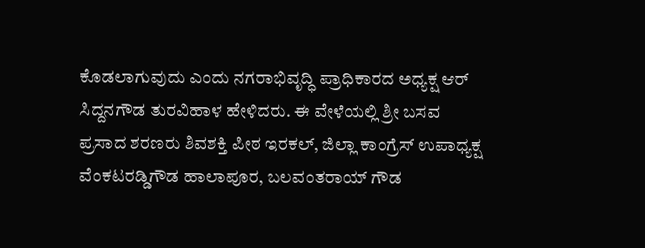ಕೊಡಲಾಗುವುದು ಎಂದು ನಗರಾಭಿವೃದ್ಧಿ ಪ್ರಾಧಿಕಾರದ ಅಧ್ಯಕ್ಷ ಆರ್ ಸಿದ್ದನಗೌಡ ತುರವಿಹಾಳ ಹೇಳಿದರು. ಈ ವೇಳೆಯಲ್ಲಿ ಶ್ರೀ ಬಸವ ಪ್ರಸಾದ ಶರಣರು ಶಿವಶಕ್ತಿ ಪೀಠ ಇರಕಲ್, ಜಿಲ್ಲಾ ಕಾಂಗ್ರೆಸ್ ಉಪಾಧ್ಯಕ್ಷ ವೆಂಕಟರಡ್ಡಿಗೌಡ ಹಾಲಾಪೂರ, ಬಲವಂತರಾಯ್ ಗೌಡ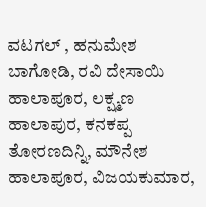ವಟಗಲ್ , ಹನುಮೇಶ ಬಾಗೋಡಿ, ರವಿ ದೇಸಾಯಿ ಹಾಲಾಪೂರ, ಲಕ್ಷ್ಮಣ ಹಾಲಾಪುರ, ಕನಕಪ್ಪ ತೋರಣದಿನ್ನಿ, ಮೌನೇಶ ಹಾಲಾಪೂರ, ವಿಜಯಕುಮಾರ,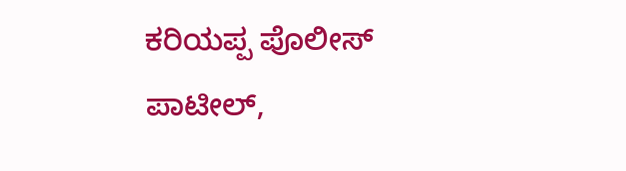ಕರಿಯಪ್ಪ ಪೊಲೀಸ್ ಪಾಟೀಲ್,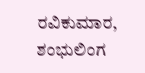ರವಿಕುಮಾರ, ಶಂಭುಲಿಂಗ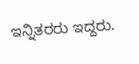ಇನ್ನಿತರರು ಇದ್ದರು.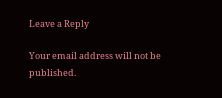Leave a Reply

Your email address will not be published.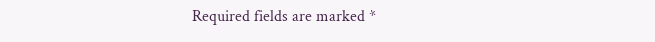Required fields are marked *